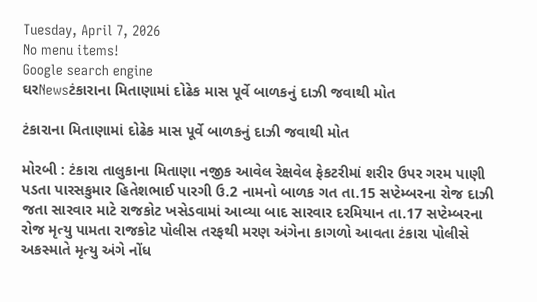Tuesday, April 7, 2026
No menu items!
Google search engine
ઘરNewsટંકારાના મિતાણામાં દોઢેક માસ પૂર્વે બાળકનું દાઝી જવાથી મોત

ટંકારાના મિતાણામાં દોઢેક માસ પૂર્વે બાળકનું દાઝી જવાથી મોત

મોરબી : ટંકારા તાલુકાના મિતાણા નજીક આવેલ રેક્ષવેલ ફેકટરીમાં શરીર ઉપર ગરમ પાણી પડતા પારસકુમાર હિતેશભાઈ પારગી ઉ.2 નામનો બાળક ગત તા.15 સપ્ટેમ્બરના રોજ દાઝી જતા સારવાર માટે રાજકોટ ખસેડવામાં આવ્યા બાદ સારવાર દરમિયાન તા.17 સપ્ટેમ્બરના રોજ મૃત્યુ પામતા રાજકોટ પોલીસ તરફથી મરણ અંગેના કાગળો આવતા ટંકારા પોલીસે અકસ્માતે મૃત્યુ અંગે નોંધ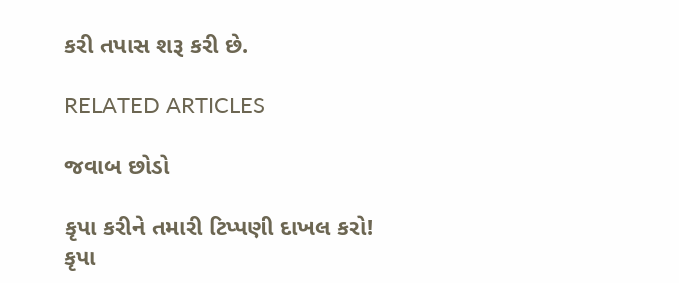કરી તપાસ શરૂ કરી છે.

RELATED ARTICLES

જવાબ છોડો

કૃપા કરીને તમારી ટિપ્પણી દાખલ કરો!
કૃપા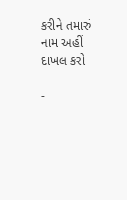કરીને તમારું નામ અહીં દાખલ કરો

-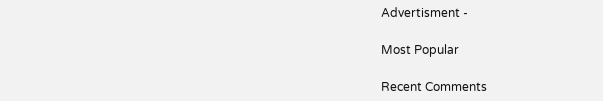Advertisment -

Most Popular

Recent Comments